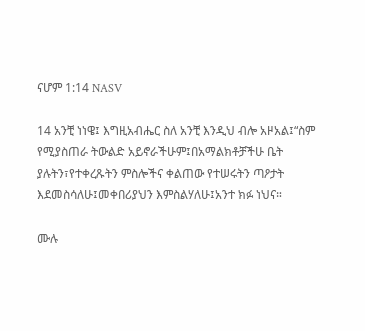ናሆም 1:14 NASV

14 አንቺ ነነዌ፤ እግዚአብሔር ስለ አንቺ እንዲህ ብሎ አዞአል፤“ስም የሚያስጠራ ትውልድ አይኖራችሁም፤በአማልክቶቻችሁ ቤት ያሉትን፣የተቀረጹትን ምስሎችና ቀልጠው የተሠሩትን ጣዖታት እደመስሳለሁ፤መቀበሪያህን እምስልሃለሁ፤አንተ ክፉ ነህና።

ሙሉ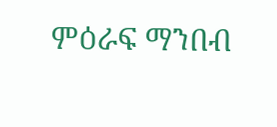ምዕራፍ ማንበብ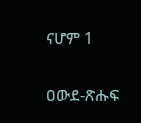ናሆም 1

ዐውደ-ጽሑፍ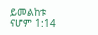ይመልከቱ ናሆም 1:14